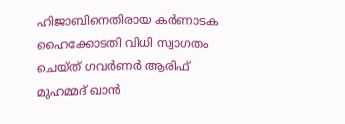ഹിജാബിനെതിരായ കര്‍ണാടക ഹൈക്കോടതി വിധി സ്വാഗതം ചെയ്ത് ഗവര്‍ണര്‍ ആരിഫ് മുഹമ്മദ് ഖാന്‍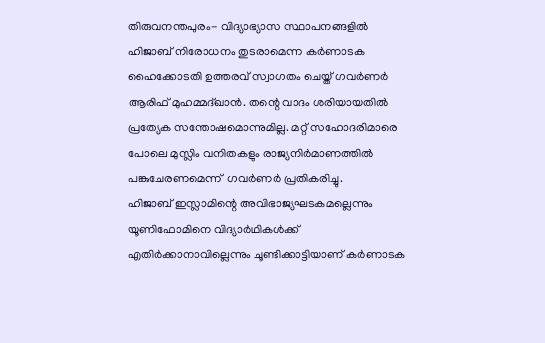തിരുവനന്തപുരം- വിദ്യാഭ്യാസ സ്ഥാപനങ്ങളില്‍ ഹിജാബ് നിരോധനം തുടരാമെന്ന കര്‍ണാടക ഹൈക്കോടതി ഉത്തരവ് സ്വാഗതം ചെയ്ത് ഗവര്‍ണര്‍ ആരിഫ് മുഹമ്മദ്ഖാന്‍. തന്റെ വാദം ശരിയായതില്‍ പ്രത്യേക സന്തോഷമൊന്നുമില്ല. മറ്റ് സഹോദരിമാരെ പോലെ മുസ്ലിം വനിതകളും രാജ്യനിര്‍മാണത്തില്‍ പങ്കുചേരണമെന്ന്  ഗവര്‍ണര്‍ പ്രതികരിച്ചു.
ഹിജാബ് ഇസ്ലാമിന്റെ അവിഭാജ്യഘടകമല്ലെന്നും യൂണിഫോമിനെ വിദ്യാര്‍ഥികള്‍ക്ക് എതിര്‍ക്കാനാവില്ലെന്നും ചൂണ്ടിക്കാട്ടിയാണ് കര്‍ണാടക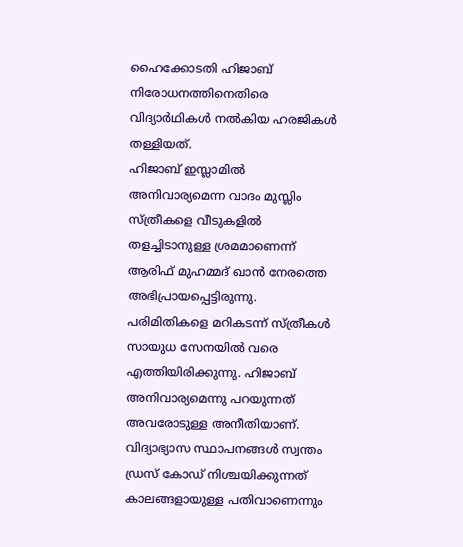ഹൈക്കോടതി ഹിജാബ് നിരോധനത്തിനെതിരെ വിദ്യാര്‍ഥികള്‍ നല്‍കിയ ഹരജികള്‍ തള്ളിയത്.
ഹിജാബ് ഇസ്ലാമില്‍ അനിവാര്യമെന്ന വാദം മുസ്ലിം സ്ത്രീകളെ വീടുകളില്‍ തളച്ചിടാനുള്ള ശ്രമമാണെന്ന് ആരിഫ് മുഹമ്മദ് ഖാന്‍ നേരത്തെ അഭിപ്രായപ്പെട്ടിരുന്നു. പരിമിതികളെ മറികടന്ന് സ്ത്രീകള്‍ സായുധ സേനയില്‍ വരെ എത്തിയിരിക്കുന്നു. ഹിജാബ് അനിവാര്യമെന്നു പറയുന്നത് അവരോടുള്ള അനീതിയാണ്. വിദ്യാഭ്യാസ സ്ഥാപനങ്ങള്‍ സ്വന്തം ഡ്രസ് കോഡ് നിശ്ചയിക്കുന്നത് കാലങ്ങളായുള്ള പതിവാണെന്നും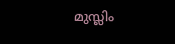മുസ്ലിം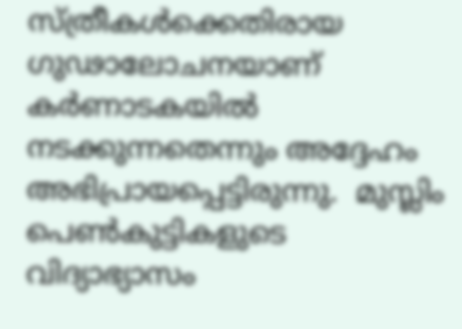സ്ത്രീകള്‍ക്കെതിരായ ഗുഢാലോചനയാണ് കര്‍ണാടകയില്‍ നടക്കുന്നതെന്നും അദ്ദേഹം അഭിപ്രായപ്പെട്ടിരുന്നു.  മുസ്ലിം പെണ്‍കുട്ടികളുടെ വിദ്യാഭ്യാസം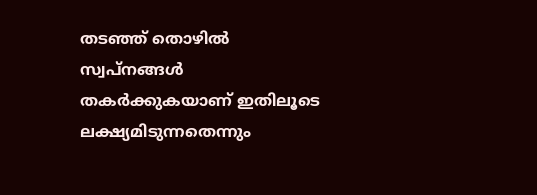തടഞ്ഞ് തൊഴില്‍ സ്വപ്‌നങ്ങള്‍ തകര്‍ക്കുകയാണ് ഇതിലൂടെ ലക്ഷ്യമിടുന്നതെന്നും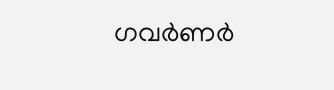ഗവര്‍ണര്‍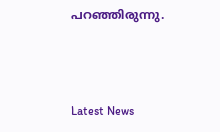പറഞ്ഞിരുന്നു.



Latest News